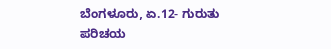ಬೆಂಗಳೂರು, ಏ.12- ಗುರುತು ಪರಿಚಯ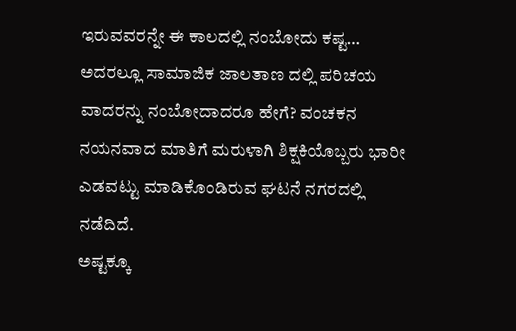ಇರುವವರನ್ನೇ ಈ ಕಾಲದಲ್ಲಿ ನಂಬೋದು ಕಷ್ಟ… ಅದರಲ್ಲೂ ಸಾಮಾಜಿಕ ಜಾಲತಾಣ ದಲ್ಲಿ ಪರಿಚಯ ವಾದರನ್ನು ನಂಬೋದಾದರೂ ಹೇಗೆ? ವಂಚಕನ ನಯನವಾದ ಮಾತಿಗೆ ಮರುಳಾಗಿ ಶಿಕ್ಷಕಿಯೊಬ್ಬರು ಭಾರೀ ಎಡವಟ್ಟು ಮಾಡಿಕೊಂಡಿರುವ ಘಟನೆ ನಗರದಲ್ಲಿ ನಡೆದಿದೆ.
ಅಷ್ಟಕ್ಕೂ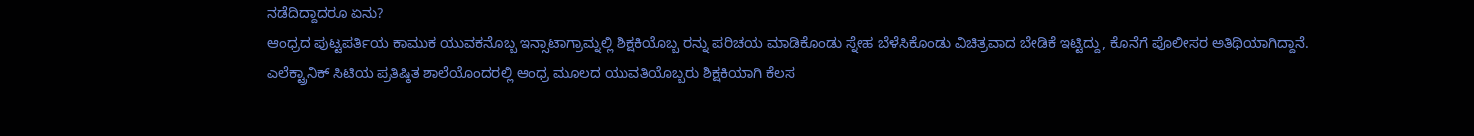ನಡೆದಿದ್ದಾದರೂ ಏನು?
ಆಂಧ್ರದ ಪುಟ್ಟಪರ್ತಿಯ ಕಾಮುಕ ಯುವಕನೊಬ್ಬ ಇನ್ಸಾಟಾಗ್ರಾಮ್ನಲ್ಲಿ ಶಿಕ್ಷಕಿಯೊಬ್ಬ ರನ್ನು ಪರಿಚಯ ಮಾಡಿಕೊಂಡು ಸ್ನೇಹ ಬೆಳೆಸಿಕೊಂಡು ವಿಚಿತ್ರವಾದ ಬೇಡಿಕೆ ಇಟ್ಟಿದ್ದು, ಕೊನೆಗೆ ಪೊಲೀಸರ ಅತಿಥಿಯಾಗಿದ್ದಾನೆ.
ಎಲೆಕ್ಟ್ರಾನಿಕ್ ಸಿಟಿಯ ಪ್ರತಿಷ್ಠಿತ ಶಾಲೆಯೊಂದರಲ್ಲಿ ಆಂಧ್ರ ಮೂಲದ ಯುವತಿಯೊಬ್ಬರು ಶಿಕ್ಷಕಿಯಾಗಿ ಕೆಲಸ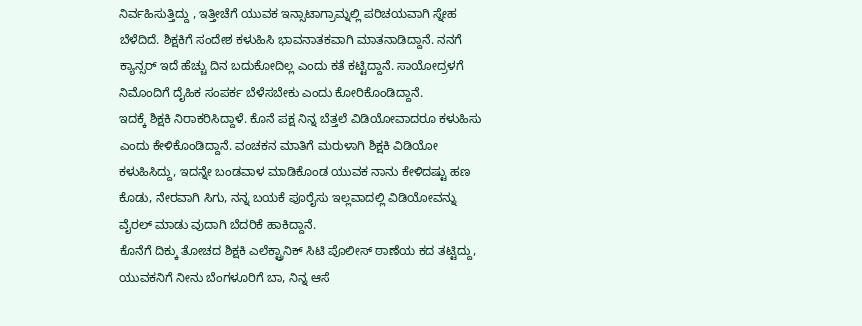ನಿರ್ವಹಿಸುತ್ತಿದ್ದು , ಇತ್ತೀಚೆಗೆ ಯುವಕ ಇನ್ಸಾಟಾಗ್ರಾಮ್ನಲ್ಲಿ ಪರಿಚಯವಾಗಿ ಸ್ನೇಹ ಬೆಳೆದಿದೆ. ಶಿಕ್ಷಕಿಗೆ ಸಂದೇಶ ಕಳುಹಿಸಿ ಭಾವನಾತಕವಾಗಿ ಮಾತನಾಡಿದ್ದಾನೆ. ನನಗೆ ಕ್ಯಾನ್ಸರ್ ಇದೆ ಹೆಚ್ಚು ದಿನ ಬದುಕೋದಿಲ್ಲ ಎಂದು ಕತೆ ಕಟ್ಟಿದ್ದಾನೆ. ಸಾಯೋದ್ರಳಗೆ ನಿಮೊಂದಿಗೆ ದೈಹಿಕ ಸಂಪರ್ಕ ಬೆಳೆಸಬೇಕು ಎಂದು ಕೋರಿಕೊಂಡಿದ್ದಾನೆ.
ಇದಕ್ಕೆ ಶಿಕ್ಷಕಿ ನಿರಾಕರಿಸಿದ್ದಾಳೆ. ಕೊನೆ ಪಕ್ಷ ನಿನ್ನ ಬೆತ್ತಲೆ ವಿಡಿಯೋವಾದರೂ ಕಳುಹಿಸು ಎಂದು ಕೇಳಿಕೊಂಡಿದ್ದಾನೆ. ವಂಚಕನ ಮಾತಿಗೆ ಮರುಳಾಗಿ ಶಿಕ್ಷಕಿ ವಿಡಿಯೋ ಕಳುಹಿಸಿದ್ದು, ಇದನ್ನೇ ಬಂಡವಾಳ ಮಾಡಿಕೊಂಡ ಯುವಕ ನಾನು ಕೇಳಿದಷ್ಟು ಹಣ ಕೊಡು, ನೇರವಾಗಿ ಸಿಗು, ನನ್ನ ಬಯಕೆ ಪೂರೈಸು ಇಲ್ಲವಾದಲ್ಲಿ ವಿಡಿಯೋವನ್ನು ವೈರಲ್ ಮಾಡು ವುದಾಗಿ ಬೆದರಿಕೆ ಹಾಕಿದ್ದಾನೆ.
ಕೊನೆಗೆ ದಿಕ್ಕು ತೋಚದ ಶಿಕ್ಷಕಿ ಎಲೆಕ್ಟ್ರಾನಿಕ್ ಸಿಟಿ ಪೊಲೀಸ್ ಠಾಣೆಯ ಕದ ತಟ್ಟಿದ್ದು, ಯುವಕನಿಗೆ ನೀನು ಬೆಂಗಳೂರಿಗೆ ಬಾ, ನಿನ್ನ ಆಸೆ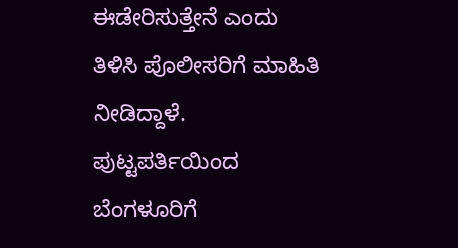ಈಡೇರಿಸುತ್ತೇನೆ ಎಂದು ತಿಳಿಸಿ ಪೊಲೀಸರಿಗೆ ಮಾಹಿತಿ ನೀಡಿದ್ದಾಳೆ.
ಪುಟ್ಟಪರ್ತಿಯಿಂದ ಬೆಂಗಳೂರಿಗೆ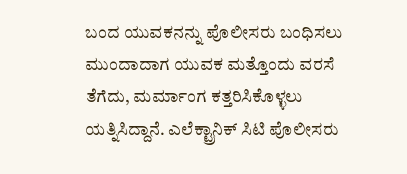ಬಂದ ಯುವಕನನ್ನು ಪೊಲೀಸರು ಬಂಧಿಸಲು ಮುಂದಾದಾಗ ಯುವಕ ಮತ್ತೊಂದು ವರಸೆ ತೆಗೆದು, ಮರ್ಮಾಂಗ ಕತ್ತರಿಸಿಕೊಳ್ಳಲು ಯತ್ನಿಸಿದ್ದಾನೆ. ಎಲೆಕ್ಟ್ರಾನಿಕ್ ಸಿಟಿ ಪೊಲೀಸರು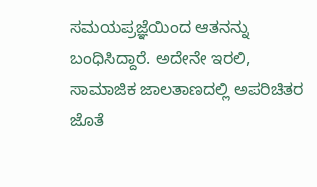ಸಮಯಪ್ರಜ್ಞೆಯಿಂದ ಆತನನ್ನು ಬಂಧಿಸಿದ್ದಾರೆ. ಅದೇನೇ ಇರಲಿ, ಸಾಮಾಜಿಕ ಜಾಲತಾಣದಲ್ಲಿ ಅಪರಿಚಿತರ ಜೊತೆ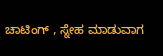ಚಾಟಿಂಗ್ , ಸ್ನೇಹ ಮಾಡುವಾಗ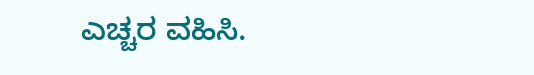ಎಚ್ಚರ ವಹಿಸಿ.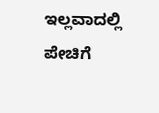ಇಲ್ಲವಾದಲ್ಲಿ ಪೇಚಿಗೆ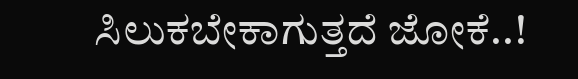ಸಿಲುಕಬೇಕಾಗುತ್ತದೆ ಜೋಕೆ..!